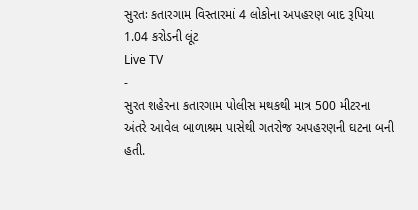સુરતઃ કતારગામ વિસ્તારમાં 4 લોકોના અપહરણ બાદ રૂપિયા 1.04 કરોડની લૂંટ
Live TV
-
સુરત શહેરના કતારગામ પોલીસ મથકથી માત્ર 500 મીટરના અંતરે આવેલ બાળાશ્રમ પાસેથી ગતરોજ અપહરણની ઘટના બની હતી.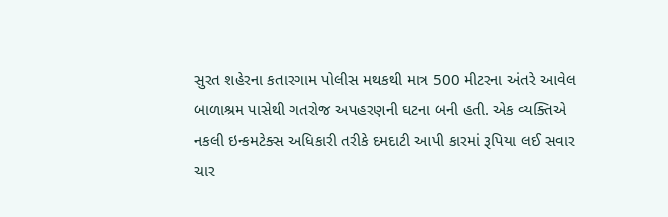સુરત શહેરના કતારગામ પોલીસ મથકથી માત્ર 500 મીટરના અંતરે આવેલ બાળાશ્રમ પાસેથી ગતરોજ અપહરણની ઘટના બની હતી. એક વ્યક્તિએ નકલી ઇન્કમટેક્સ અધિકારી તરીકે દમદાટી આપી કારમાં રૂપિયા લઈ સવાર ચાર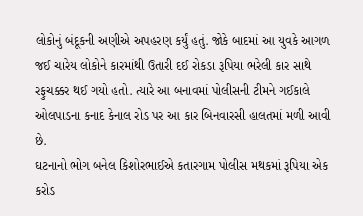લોકોનું બંદૂકની અણીએ અપહરણ કર્યું હતું. જોકે બાદમાં આ યુવકે આગળ જઈ ચારેય લોકોને કારમાંથી ઉતારી દઈ રોકડા રૂપિયા ભરેલી કાર સાથે રફુચક્કર થઈ ગયો હતો. ત્યારે આ બનાવમાં પોલીસની ટીમને ગઈકાલે ઓલપાડના કનાદ કેનાલ રોડ પર આ કાર બિનવારસી હાલતમાં મળી આવી છે.
ઘટનાનો ભોગ બનેલ કિશોરભાઈએ કતારગામ પોલીસ મથકમાં રૂપિયા એક કરોડ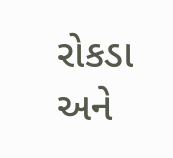રોકડા અને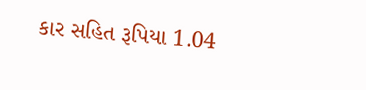કાર સહિત રૂપિયા 1.04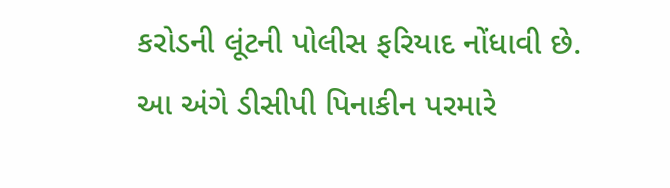કરોડની લૂંટની પોલીસ ફરિયાદ નોંધાવી છે. આ અંગે ડીસીપી પિનાકીન પરમારે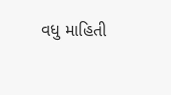વધુ માહિતી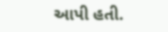આપી હતી.